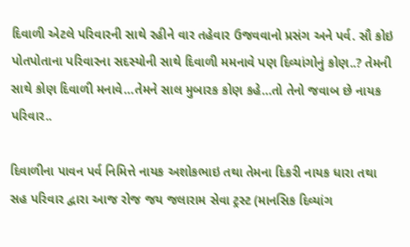દિવાળી એટલે પરિવારની સાથે રહીને વાર તહેવાર ઉજવવાનો પ્રસંગ અને પર્વ. સૌ કોઇ પોતપોતાના પરિવારના સદસ્યોની સાથે દિવાળી મમનાવે પણ દિવ્યાંગોનું કોણ..? તેમની સાથે કોણ દિવાળી મનાવે…તેમને સાલ મુબારક કોણ કહે…તો તેનો જવાબ છે નાયક પરિવાર..

દિવાળીના પાવન પર્વ નિમિત્તે નાયક અશોકભાઇ તથા તેમના દિકરી નાયક ધારા તથા સહ પરિવાર દ્વારા આજ રોજ જય જલારામ સેવા ટ્રસ્ટ (માનસિક દિવ્યાંગ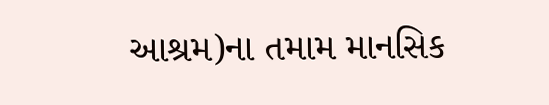આશ્રમ)ના તમામ માનસિક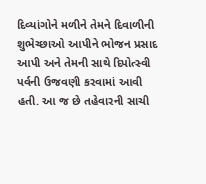દિવ્યાંગોને મળીને તેમને દિવાળીની શુભેચ્છાઓ આપીને ભોજન પ્રસાદ આપી અને તેમની સાથે દિપોત્સ્વી પર્વની ઉજવણી કરવામાં આવી હતી. આ જ છે તહેવારની સાચી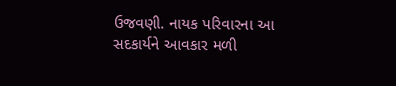ઉજવણી. નાયક પરિવારના આ સદકાર્યને આવકાર મળી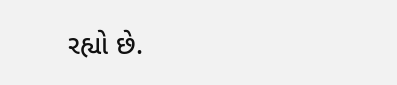રહ્યો છે.